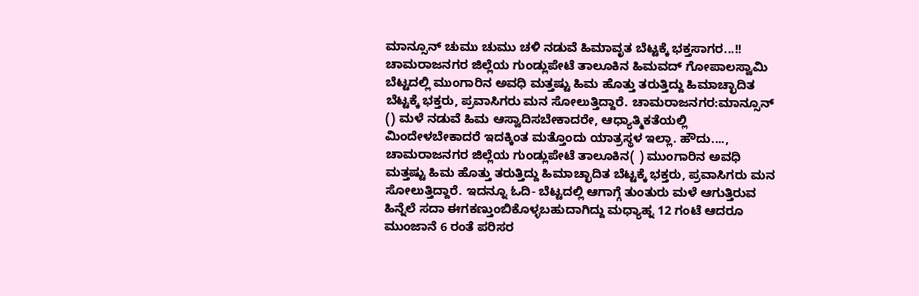ಮಾನ್ಸೂನ್ ಚುಮು ಚುಮು ಚಳಿ ನಡುವೆ ಹಿಮಾವೃತ ಬೆಟ್ಟಕ್ಕೆ ಭಕ್ತಸಾಗರ...!! ಚಾಮರಾಜನಗರ ಜಿಲ್ಲೆಯ ಗುಂಡ್ಲುಪೇಟೆ ತಾಲೂಕಿನ ಹಿಮವದ್ ಗೋಪಾಲಸ್ವಾಮಿ ಬೆಟ್ಟದಲ್ಲಿ ಮುಂಗಾರಿನ ಅವಧಿ ಮತ್ತಷ್ಟು ಹಿಮ ಹೊತ್ತು ತರುತ್ತಿದ್ದು ಹಿಮಾಚ್ಛಾದಿತ ಬೆಟ್ಟಕ್ಕೆ ಭಕ್ತರು, ಪ್ರವಾಸಿಗರು ಮನ ಸೋಲುತ್ತಿದ್ದಾರೆ. ಚಾಮರಾಜನಗರ:ಮಾನ್ಸೂನ್ () ಮಳೆ ನಡುವೆ ಹಿಮ ಆಸ್ವಾದಿಸಬೇಕಾದರೇ, ಆಧ್ಯಾತ್ಮಿಕತೆಯಲ್ಲಿ ಮಿಂದೇಳಬೇಕಾದರೆ ಇದಕ್ಕಿಂತ ಮತ್ತೊಂದು ಯಾತ್ರಸ್ಥಳ‌ ಇಲ್ಲಾ. ಹೌದು...., ಚಾಮರಾಜನಗರ ಜಿಲ್ಲೆಯ ಗುಂಡ್ಲುಪೇಟೆ ತಾಲೂಕಿನ( ) ಮುಂಗಾರಿನ ಅವಧಿ ಮತ್ತಷ್ಟು ಹಿಮ ಹೊತ್ತು ತರುತ್ತಿದ್ದು ಹಿಮಾಚ್ಛಾದಿತ ಬೆಟ್ಟಕ್ಕೆ ಭಕ್ತರು, ಪ್ರವಾಸಿಗರು ಮನ ಸೋಲುತ್ತಿದ್ದಾರೆ. ಇದನ್ನೂ ಓದಿ- ಬೆಟ್ಟದಲ್ಲಿ ಆಗಾಗ್ಗೆ ತುಂತುರು ಮಳೆ ಆಗುತ್ತಿರುವ ಹಿನ್ನೆಲೆ ಸದಾ ಈಗಕಣ್ತುಂಬಿಕೊಳ್ಳಬಹುದಾಗಿದ್ದು ಮಧ್ಯಾಹ್ನ 12 ಗಂಟೆ ಆದರೂ ಮುಂಜಾನೆ 6 ರಂತೆ ಪರಿಸರ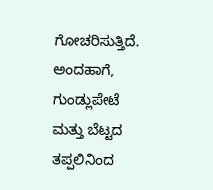ಗೋಚರಿಸುತ್ತಿದೆ. ಅಂದಹಾಗೆ, ಗುಂಡ್ಲುಪೇಟೆ ಮತ್ತು ಬೆಟ್ಟದ ತಪ್ಪಲಿನಿಂದ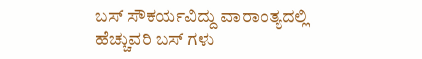ಬಸ್ ಸೌಕರ್ಯವಿದ್ದು ವಾರಾಂತ್ಯದಲ್ಲಿ ಹೆಚ್ಚುವರಿ ಬಸ್ ಗಳು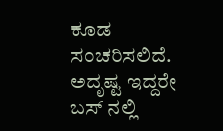ಕೂಡ ಸಂಚರಿಸಲಿದೆ. ಅದೃಷ್ಟ ಇದ್ದರೇ ಬಸ್ ನಲ್ಲಿ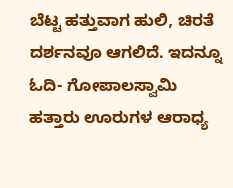ಬೆಟ್ಟ ಹತ್ತುವಾಗ ಹುಲಿ, ಚಿರತೆ ದರ್ಶನವೂ ಆಗಲಿದೆ. ಇದನ್ನೂ ಓದಿ- ಗೋಪಾಲಸ್ವಾಮಿ ಹತ್ತಾರು ಊರುಗಳ ಆರಾಧ್ಯ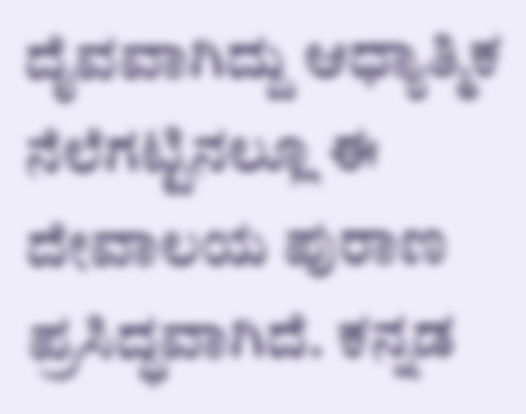ದೈವವಾಗಿದ್ದು ಆಧ್ಯಾತ್ಮಿಕ ನೆಲೆಗಟ್ಟಿನಲ್ಲೂ ಈ ದೇವಾಲಯ ಪುರಾಣ ಪ್ರಸಿದ್ಧವಾಗಿದೆ. ಕನ್ನಡ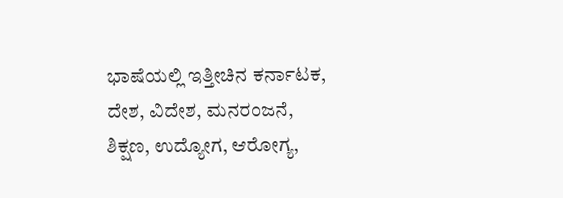ಭಾಷೆಯಲ್ಲಿ ಇತ್ತೀಚಿನ ಕರ್ನಾಟಕ, ದೇಶ, ವಿದೇಶ, ಮನರಂಜನೆ, ಶಿಕ್ಷಣ, ಉದ್ಯೋಗ, ಆರೋಗ್ಯ,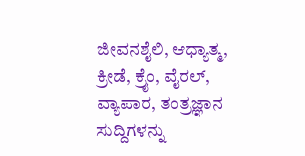ಜೀವನಶೈಲಿ, ಆಧ್ಯಾತ್ಮ, ಕ್ರೀಡೆ, ಕ್ರೈಂ, ವೈರಲ್, ವ್ಯಾಪಾರ, ತಂತ್ರಜ್ಞಾನ ಸುದ್ದಿಗಳನ್ನು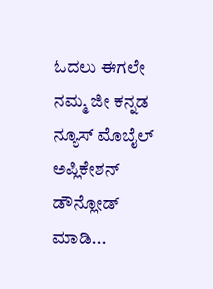ಓದಲು ಈಗಲೇ ನಮ್ಮ ಜೀ ಕನ್ನಡ ನ್ಯೂಸ್ ಮೊಬೈಲ್ ಅಪ್ಲಿಕೇಶನ್ ಡೌನ್ಲೋಡ್ ಮಾಡಿ...